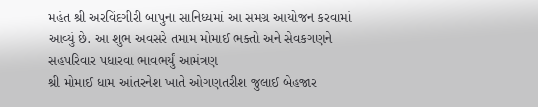મહંત શ્રી અરવિંદગીરી બાપુના સાનિધ્યમાં આ સમગ્ર આયોજન કરવામાં આવ્યું છે. આ શુભ અવસરે તમામ મોમાઈ ભક્તો અને સેવકગણને સહપરિવાર પધારવા ભાવભર્યું આમંત્રણ
શ્રી મોમાઈ ધામ આંતરનેશ ખાતે ઓગણતરીશ જુલાઈ બેહજાર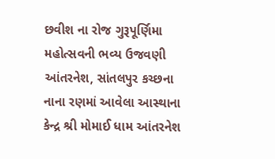છવીશ ના રોજ ગુરૂપૂર્ણિમા મહોત્સવની ભવ્ય ઉજવણી
આંતરનેશ, સાંતલપુર કચ્છના નાના રણમાં આવેલા આસ્થાના કેન્દ્ર શ્રી મોમાઈ ધામ આંતરનેશ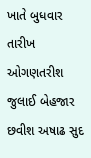ખાતે બુધવાર તારીખ ઓગણતરીશ જુલાઈ બેહજાર છવીશ અષાઢ સુદ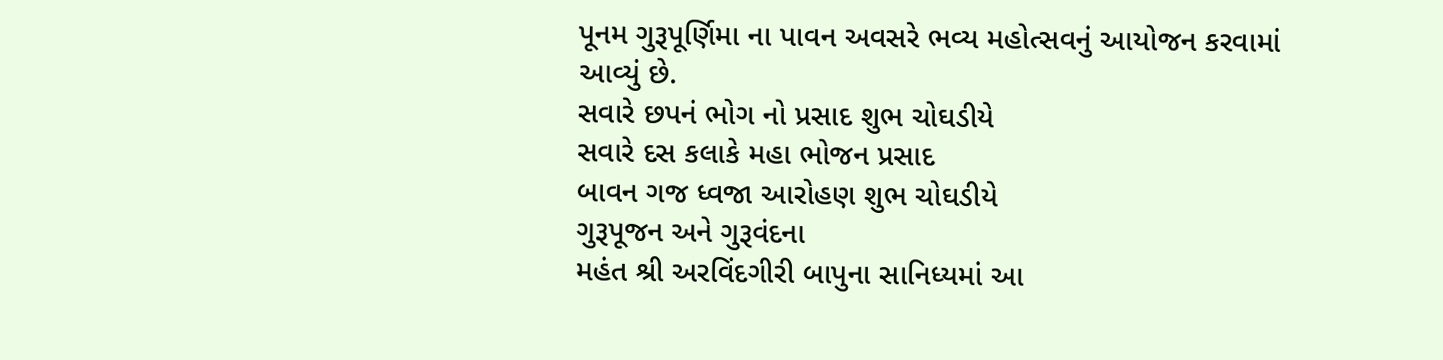પૂનમ ગુરૂપૂર્ણિમા ના પાવન અવસરે ભવ્ય મહોત્સવનું આયોજન કરવામાં આવ્યું છે.
સવારે છપનં ભોગ નો પ્રસાદ શુભ ચોઘડીયે
સવારે દસ કલાકે મહા ભોજન પ્રસાદ
બાવન ગજ ધ્વજા આરોહણ શુભ ચોઘડીયે
ગુરૂપૂજન અને ગુરૂવંદના
મહંત શ્રી અરવિંદગીરી બાપુના સાનિધ્યમાં આ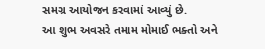સમગ્ર આયોજન કરવામાં આવ્યું છે.
આ શુભ અવસરે તમામ મોમાઈ ભક્તો અને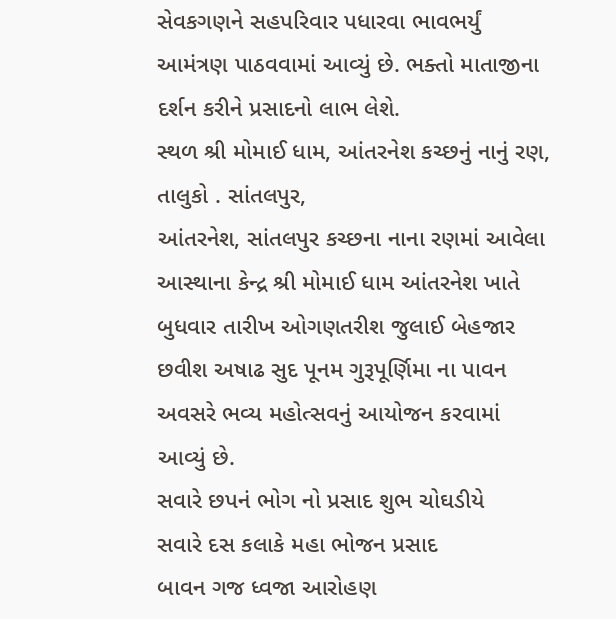સેવકગણને સહપરિવાર પધારવા ભાવભર્યું આમંત્રણ પાઠવવામાં આવ્યું છે. ભક્તો માતાજીના દર્શન કરીને પ્રસાદનો લાભ લેશે.
સ્થળ શ્રી મોમાઈ ધામ, આંતરનેશ કચ્છનું નાનું રણ, તાલુકો . સાંતલપુર,
આંતરનેશ, સાંતલપુર કચ્છના નાના રણમાં આવેલા આસ્થાના કેન્દ્ર શ્રી મોમાઈ ધામ આંતરનેશ ખાતે બુધવાર તારીખ ઓગણતરીશ જુલાઈ બેહજાર છવીશ અષાઢ સુદ પૂનમ ગુરૂપૂર્ણિમા ના પાવન અવસરે ભવ્ય મહોત્સવનું આયોજન કરવામાં આવ્યું છે.
સવારે છપનં ભોગ નો પ્રસાદ શુભ ચોઘડીયે
સવારે દસ કલાકે મહા ભોજન પ્રસાદ
બાવન ગજ ધ્વજા આરોહણ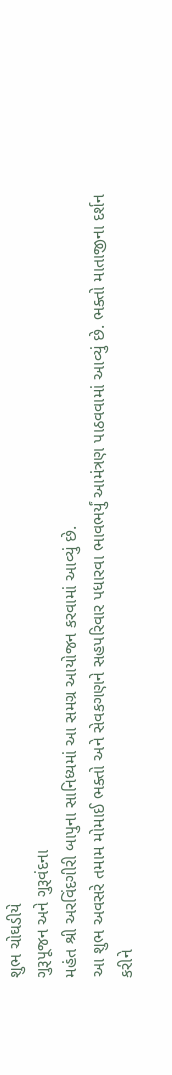શુભ ચોઘડીયે
ગુરૂપૂજન અને ગુરૂવંદના
મહંત શ્રી અરવિંદગીરી બાપુના સાનિધ્યમાં આ સમગ્ર આયોજન કરવામાં આવ્યું છે.
આ શુભ અવસરે તમામ મોમાઈ ભક્તો અને સેવકગણને સહપરિવાર પધારવા ભાવભર્યું આમંત્રણ પાઠવવામાં આવ્યું છે. ભક્તો માતાજીના દર્શન કરીને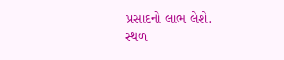પ્રસાદનો લાભ લેશે.
સ્થળ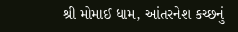શ્રી મોમાઈ ધામ, આંતરનેશ કચ્છનું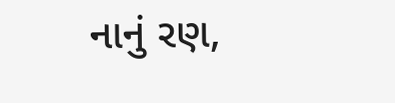નાનું રણ,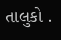તાલુકો .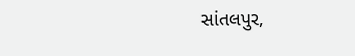સાંતલપુર,